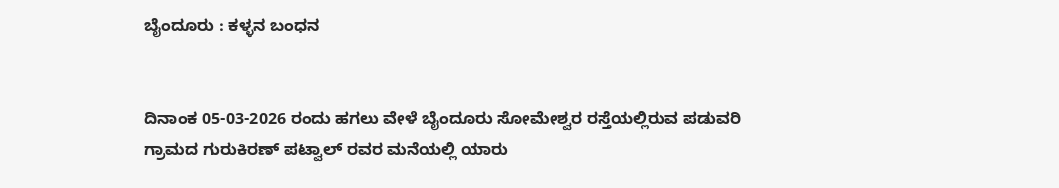ಬೈಂದೂರು : ಕಳ್ಳನ ಬಂಧನ


ದಿನಾಂಕ 05-03-2026 ರಂದು ಹಗಲು ವೇಳೆ ಬೈಂದೂರು ಸೋಮೇಶ್ವರ ರಸ್ತೆಯಲ್ಲಿರುವ ಪಡುವರಿ ಗ್ರಾಮದ ಗುರುಕಿರಣ್‌ ಪಟ್ವಾಲ್‌ ರವರ ಮನೆಯಲ್ಲಿ ಯಾರು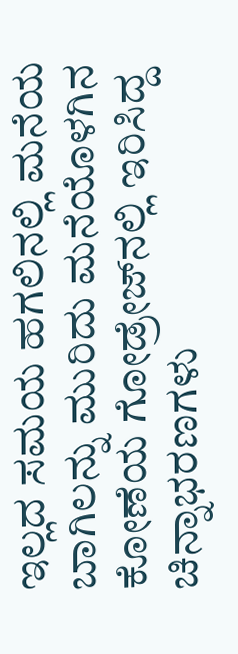ಇಲ್ಲದ ಸಮಯ ಹಗಲಿನಲ್ಲಿ ಮನೆಯ ಬಾಗಿಲನ್ನು ಮುರಿದು ಮನೆಯೊಳಗಿನ ಕೋಣೆಯ ಗೋಡ್ರೇಜ್‌ನಲ್ಲಿ ಇರಿಸಿದ್ದ ಚಿನ್ನಾಭರಣಗಳು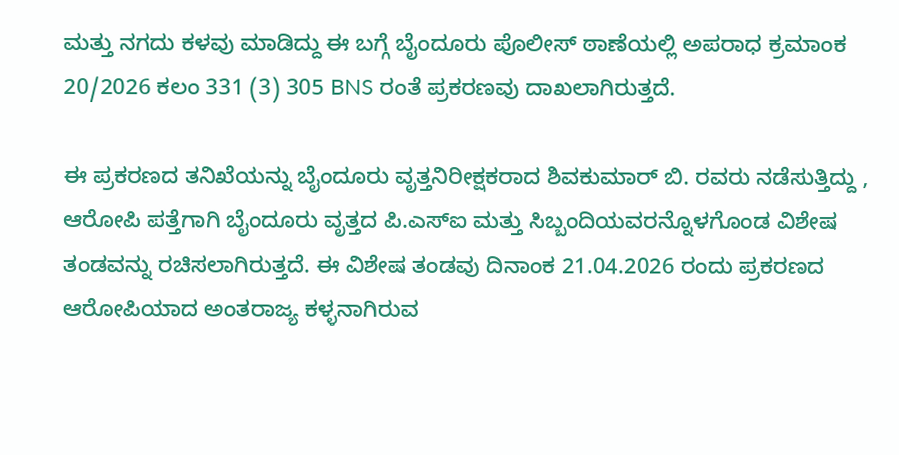ಮತ್ತು ನಗದು ಕಳವು ಮಾಡಿದ್ದು ಈ ಬಗ್ಗೆ ಬೈಂದೂರು ಪೊಲೀಸ್‌ ಠಾಣೆಯಲ್ಲಿ ಅಪರಾಧ ಕ್ರಮಾಂಕ 20/2026 ಕಲಂ 331 (3) 305 BNS ರಂತೆ ಪ್ರಕರಣವು ದಾಖಲಾಗಿರುತ್ತದೆ.

ಈ ಪ್ರಕರಣದ ತನಿಖೆಯನ್ನು ಬೈಂದೂರು ವೃತ್ತನಿರೀಕ್ಷಕರಾದ ಶಿವಕುಮಾರ್‌ ಬಿ. ರವರು ನಡೆಸುತ್ತಿದ್ದು , ಆರೋಪಿ ಪತ್ತೆಗಾಗಿ ಬೈಂದೂರು ವೃತ್ತದ ಪಿ.ಎಸ್ಐ ಮತ್ತು ಸಿಬ್ಬಂದಿಯವರನ್ನೊಳಗೊಂಡ ವಿಶೇಷ ತಂಡವನ್ನು ರಚಿಸಲಾಗಿರುತ್ತದೆ. ಈ ವಿಶೇಷ ತಂಡವು ದಿನಾಂಕ 21.04.2026 ರಂದು ಪ್ರಕರಣದ ಆರೋಪಿಯಾದ ಅಂತರಾಜ್ಯ ಕಳ್ಳನಾಗಿರುವ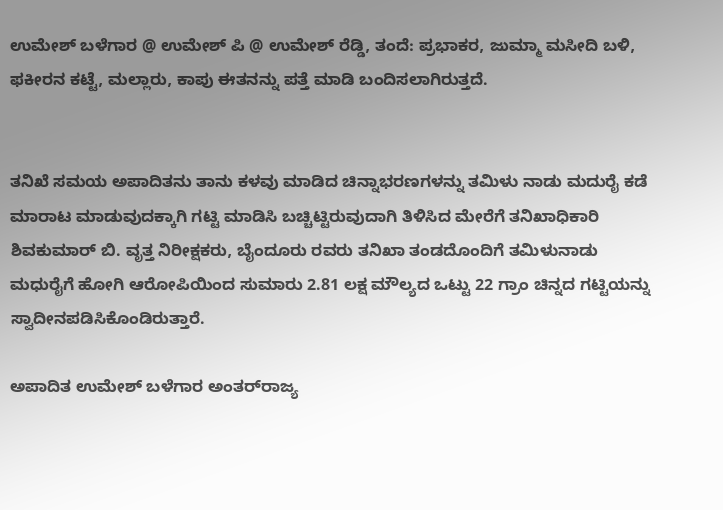ಉಮೇಶ್‌ ಬಳೆಗಾರ @ ಉಮೇಶ್‌ ಪಿ @ ಉಮೇಶ್‌ ರೆಡ್ಡಿ, ತಂದೆ: ಪ್ರಭಾಕರ, ಜುಮ್ಮಾ ಮಸೀದಿ ಬಳಿ, ಫಕೀರನ ಕಟ್ಟೆ, ಮಲ್ಲಾರು, ಕಾಪು ಈತನನ್ನು ಪತ್ತೆ ಮಾಡಿ ಬಂದಿಸಲಾಗಿರುತ್ತದೆ.


ತನಿಖೆ ಸಮಯ ಅಪಾದಿತನು ತಾನು ಕಳವು ಮಾಡಿದ ಚಿನ್ನಾಭರಣಗಳನ್ನು ತಮಿಳು ನಾಡು ಮದುರೈ ಕಡೆ ಮಾರಾಟ ಮಾಡುವುದಕ್ಕಾಗಿ ಗಟ್ಟಿ ಮಾಡಿಸಿ ಬಚ್ಚಿಟ್ಟಿರುವುದಾಗಿ ತಿಳಿಸಿದ ಮೇರೆಗೆ ತನಿಖಾಧಿಕಾರಿ ಶಿವಕುಮಾರ್‌ ಬಿ. ವೃತ್ತ ನಿರೀಕ್ಷಕರು, ಬೈಂದೂರು ರವರು ತನಿಖಾ ತಂಡದೊಂದಿಗೆ ತಮಿಳುನಾಡು ಮಧುರೈಗೆ ಹೋಗಿ ಆರೋಪಿಯಿಂದ ಸುಮಾರು 2.81 ಲಕ್ಷ ಮೌಲ್ಯದ ಒಟ್ಟು 22 ಗ್ರಾಂ ಚಿನ್ನದ ಗಟ್ಟಿಯನ್ನು ಸ್ವಾದೀನಪಡಿಸಿಕೊಂಡಿರುತ್ತಾರೆ.

ಅಪಾದಿತ ಉಮೇಶ್‌ ಬಳೆಗಾರ ಅಂತರ್‌ರಾಜ್ಯ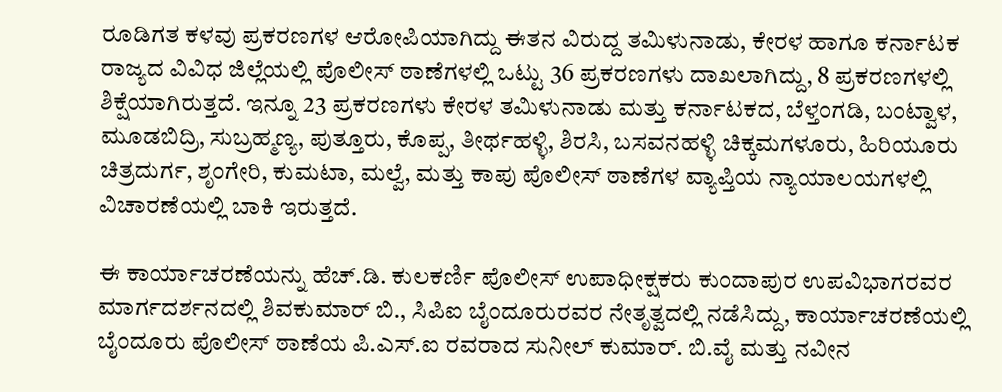ರೂಡಿಗತ ಕಳವು ಪ್ರಕರಣಗಳ ಆರೋಪಿಯಾಗಿದ್ದು ಈತನ ವಿರುದ್ದ ತಮಿಳುನಾಡು, ಕೇರಳ ಹಾಗೂ ಕರ್ನಾಟಕ ರಾಜ್ಯದ ವಿವಿಧ ಜಿಲ್ಲೆಯಲ್ಲಿ ಪೊಲೀಸ್‌ ಠಾಣೆಗಳಲ್ಲಿ ಒಟ್ಟು 36 ಪ್ರಕರಣಗಳು ದಾಖಲಾಗಿದ್ದು, 8 ಪ್ರಕರಣಗಳಲ್ಲಿ ಶಿಕ್ಷೆಯಾಗಿರುತ್ತದೆ. ಇನ್ನೂ 23 ಪ್ರಕರಣಗಳು ಕೇರಳ ತಮಿಳುನಾಡು ಮತ್ತು ಕರ್ನಾಟಕದ, ಬೆಳ್ತಂಗಡಿ, ಬಂಟ್ವಾಳ, ಮೂಡಬಿದ್ರಿ, ಸುಬ್ರಹ್ಮಣ್ಯ, ಪುತ್ತೂರು, ಕೊಪ್ಪ, ತೀರ್ಥಹಳ್ಳಿ, ಶಿರಸಿ, ಬಸವನಹಳ್ಳಿ ಚಿಕ್ಕಮಗಳೂರು, ಹಿರಿಯೂರು ಚಿತ್ರದುರ್ಗ, ಶೃಂಗೇರಿ, ಕುಮಟಾ, ಮಲ್ವೆ, ಮತ್ತು ಕಾಪು ಪೊಲೀಸ್‌ ಠಾಣೆಗಳ ವ್ಯಾಪ್ತಿಯ ನ್ಯಾಯಾಲಯಗಳಲ್ಲಿ ವಿಚಾರಣೆಯಲ್ಲಿ ಬಾಕಿ ಇರುತ್ತದೆ.

ಈ ಕಾರ್ಯಾಚರಣೆಯನ್ನು ಹೆಚ್.ಡಿ. ಕುಲಕರ್ಣಿ ಪೊಲೀಸ್‌ ಉಪಾಧೀಕ್ಷಕರು ಕುಂದಾಪುರ ಉಪವಿಭಾಗರವರ ಮಾರ್ಗದರ್ಶನದಲ್ಲಿ ಶಿವಕುಮಾರ್‌ ಬಿ., ಸಿಪಿಐ ಬೈಂದೂರುರವರ ನೇತೃತ್ವದಲ್ಲಿ ನಡೆಸಿದ್ದು, ಕಾರ್ಯಾಚರಣೆಯಲ್ಲಿ ಬೈಂದೂರು ಪೊಲೀಸ್‌ ಠಾಣೆಯ ಪಿ.ಎಸ್‌.ಐ ರವರಾದ ಸುನೀಲ್‌ ಕುಮಾರ್. ಬಿ.ವೈ ಮತ್ತು ನವೀನ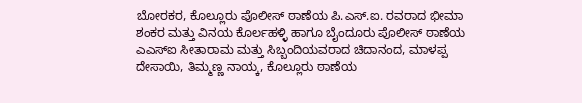ಬೋರಕರ, ಕೊಲ್ಲೂರು ಪೊಲೀಸ್‌ ಠಾಣೆಯ ಪಿ.ಎಸ್.ಐ. ರವರಾದ ಭೀಮಾ ಶಂಕರ ಮತ್ತು ವಿನಯ ಕೊರ್ಲಹಳ್ಳಿ ಹಾಗೂ ಬೈಂದೂರು ಪೊಲೀಸ್‌ ಠಾಣೆಯ ಎಎಸ್‌ಐ ಸೀತಾರಾಮ ಮತ್ತು ಸಿಬ್ಬಂದಿಯವರಾದ ಚಿದಾನಂದ, ಮಾಳಪ್ಪ ದೇಸಾಯಿ, ತಿಮ್ಮಣ್ಣ ನಾಯ್ಕ, ಕೊಲ್ಲೂರು ಠಾಣೆಯ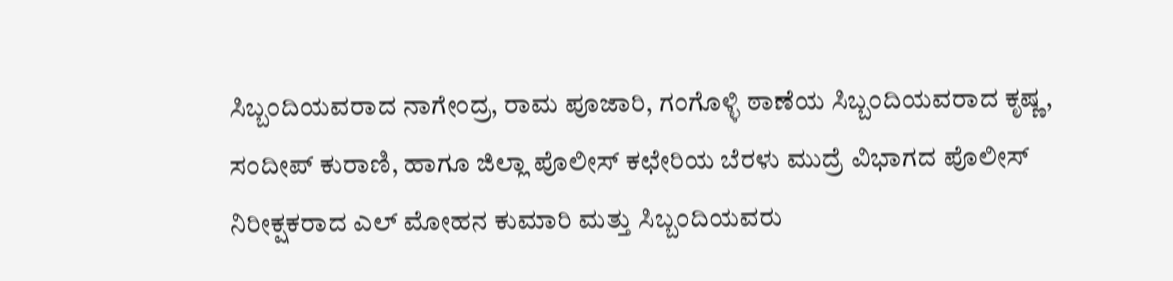ಸಿಬ್ಬಂದಿಯವರಾದ ನಾಗೇಂದ್ರ, ರಾಮ ಪೂಜಾರಿ, ಗಂಗೊಳ್ಳಿ ಠಾಣೆಯ ಸಿಬ್ಬಂದಿಯವರಾದ ಕೃಷ್ಣ, ಸಂದೀಪ್‌ ಕುರಾಣಿ, ಹಾಗೂ ಜಿಲ್ಲಾ ಪೊಲೀಸ್‌ ಕಛೇರಿಯ ಬೆರಳು ಮುದ್ರೆ ವಿಭಾಗದ ಪೊಲೀಸ್‌ ನಿರೀಕ್ಷಕರಾದ ಎಲ್‌ ಮೋಹನ ಕುಮಾರಿ ಮತ್ತು ಸಿಬ್ಬಂದಿಯವರು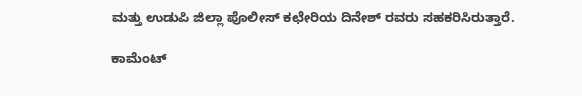ಮತ್ತು ಉಡುಪಿ ಜಿಲ್ಲಾ ಪೊಲೀಸ್‌ ಕಛೇರಿಯ ದಿನೇಶ್‌ ರವರು ಸಹಕರಿಸಿರುತ್ತಾರೆ.

ಕಾಮೆಂಟ್‌‌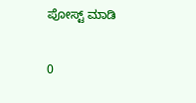ಪೋಸ್ಟ್‌ ಮಾಡಿ

0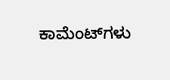ಕಾಮೆಂಟ್‌ಗಳು